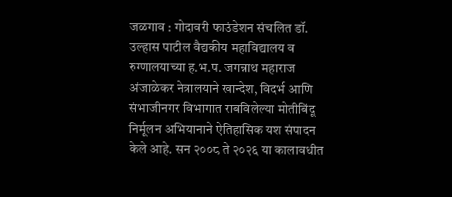जळगाव : गोदावरी फाउंडेशन संचलित डॉ. उल्हास पाटील वैद्यकीय महाविद्यालय व रुग्णालयाच्या ह.भ.प. जगन्नाथ महाराज अंजाळेकर नेत्रालयाने खान्देश, विदर्भ आणि संभाजीनगर विभागात राबविलेल्या मोतीबिंदू निर्मूलन अभियानाने ऐतिहासिक यश संपादन केले आहे. सन २००८ ते २०२६ या कालावधीत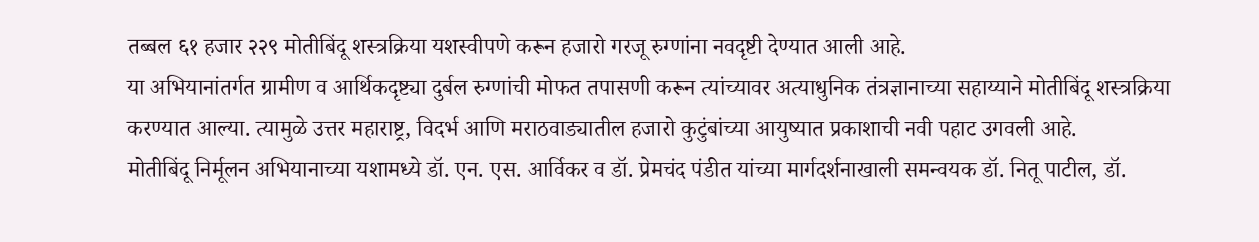तब्बल ६१ हजार २२९ मोतीबिंदू शस्त्रक्रिया यशस्वीपणे करून हजारो गरजू रुग्णांना नवदृष्टी देण्यात आली आहे.
या अभियानांतर्गत ग्रामीण व आर्थिकदृष्ट्या दुर्बल रुग्णांची मोफत तपासणी करून त्यांच्यावर अत्याधुनिक तंत्रज्ञानाच्या सहाय्याने मोतीबिंदू शस्त्रक्रिया करण्यात आल्या. त्यामुळे उत्तर महाराष्ट्र, विदर्भ आणि मराठवाड्यातील हजारो कुटुंबांच्या आयुष्यात प्रकाशाची नवी पहाट उगवली आहे.
मोतीबिंदू निर्मूलन अभियानाच्या यशामध्ये डॉ. एन. एस. आर्विकर व डॉ. प्रेमचंद पंडीत यांच्या मार्गदर्शनाखाली समन्वयक डॉ. नितू पाटील, डॉ.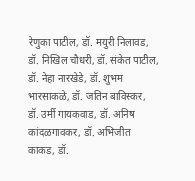रेणुका पाटील, डॉ. मयुरी निलावड, डॉ. निखिल चौधरी, डॉ. संकेत पाटील, डॉ. नेहा नारखेडे, डॉ. शुभम भारसाकळे, डॉ. जतिन बाविस्कर, डॉ. उर्मी गायकवाड, डॉ. अनिष कांदळगावकर, डॉ. अभिजीत काकड, डॉ.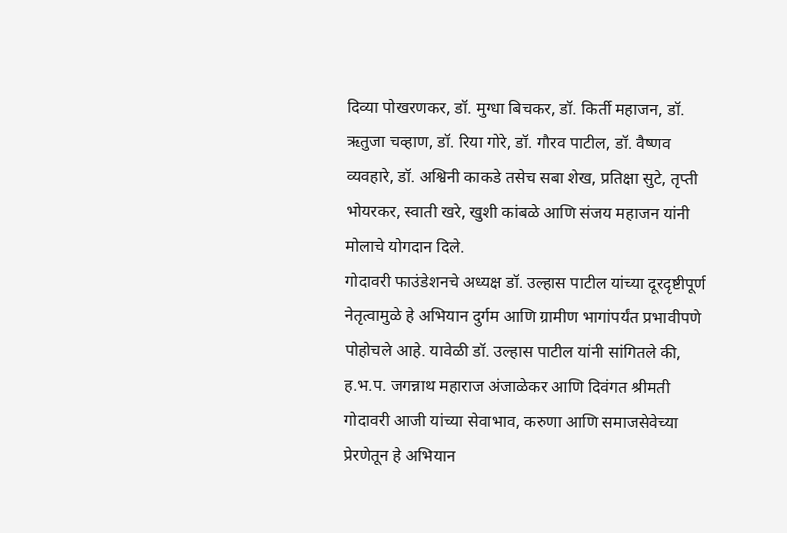दिव्या पोखरणकर, डॉ. मुग्धा बिचकर, डॉ. किर्ती महाजन, डॉ. ऋतुजा चव्हाण, डॉ. रिया गोरे, डॉ. गौरव पाटील, डॉ. वैष्णव व्यवहारे, डॉ. अश्विनी काकडे तसेच सबा शेख, प्रतिक्षा सुटे, तृप्ती भोयरकर, स्वाती खरे, खुशी कांबळे आणि संजय महाजन यांनी मोलाचे योगदान दिले.
गोदावरी फाउंडेशनचे अध्यक्ष डॉ. उल्हास पाटील यांच्या दूरदृष्टीपूर्ण नेतृत्वामुळे हे अभियान दुर्गम आणि ग्रामीण भागांपर्यंत प्रभावीपणे पोहोचले आहे. यावेळी डॉ. उल्हास पाटील यांनी सांगितले की, ह.भ.प. जगन्नाथ महाराज अंजाळेकर आणि दिवंगत श्रीमती गोदावरी आजी यांच्या सेवाभाव, करुणा आणि समाजसेवेच्या प्रेरणेतून हे अभियान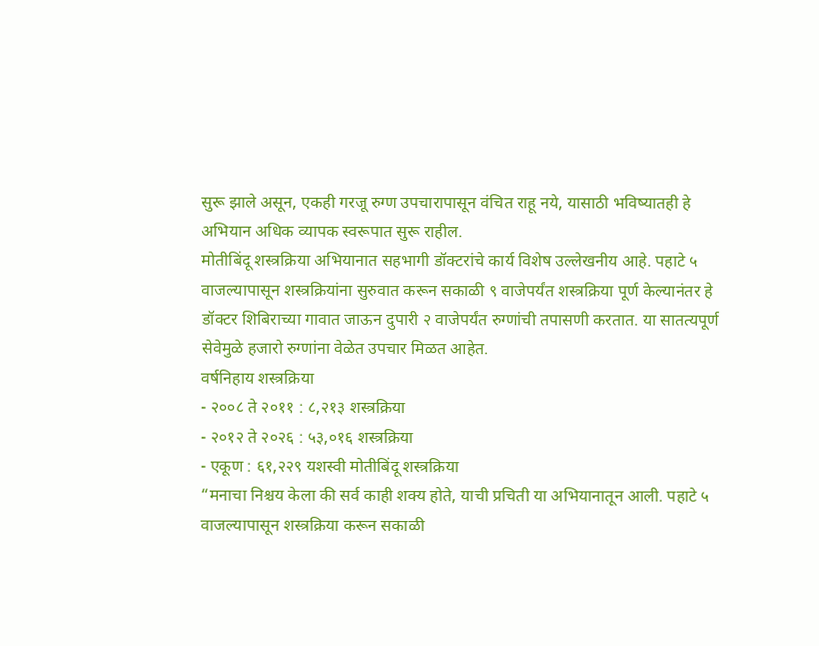सुरू झाले असून, एकही गरजू रुग्ण उपचारापासून वंचित राहू नये, यासाठी भविष्यातही हे अभियान अधिक व्यापक स्वरूपात सुरू राहील.
मोतीबिंदू शस्त्रक्रिया अभियानात सहभागी डॉक्टरांचे कार्य विशेष उल्लेखनीय आहे. पहाटे ५ वाजल्यापासून शस्त्रक्रियांना सुरुवात करून सकाळी ९ वाजेपर्यंत शस्त्रक्रिया पूर्ण केल्यानंतर हे डॉक्टर शिबिराच्या गावात जाऊन दुपारी २ वाजेपर्यंत रुग्णांची तपासणी करतात. या सातत्यपूर्ण सेवेमुळे हजारो रुग्णांना वेळेत उपचार मिळत आहेत.
वर्षनिहाय शस्त्रक्रिया
- २००८ ते २०११ : ८,२१३ शस्त्रक्रिया
- २०१२ ते २०२६ : ५३,०१६ शस्त्रक्रिया
- एकूण : ६१,२२९ यशस्वी मोतीबिंदू शस्त्रक्रिया
“मनाचा निश्चय केला की सर्व काही शक्य होते, याची प्रचिती या अभियानातून आली. पहाटे ५ वाजल्यापासून शस्त्रक्रिया करून सकाळी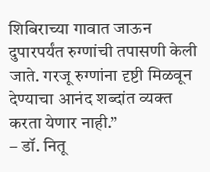शिबिराच्या गावात जाऊन दुपारपर्यंत रुग्णांची तपासणी केली जाते. गरजू रुग्णांना दृष्टी मिळवून देण्याचा आनंद शब्दांत व्यक्त करता येणार नाही.”
– डॉ. नितू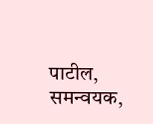पाटील, समन्वयक,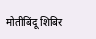मोतीबिंदू शिबिर